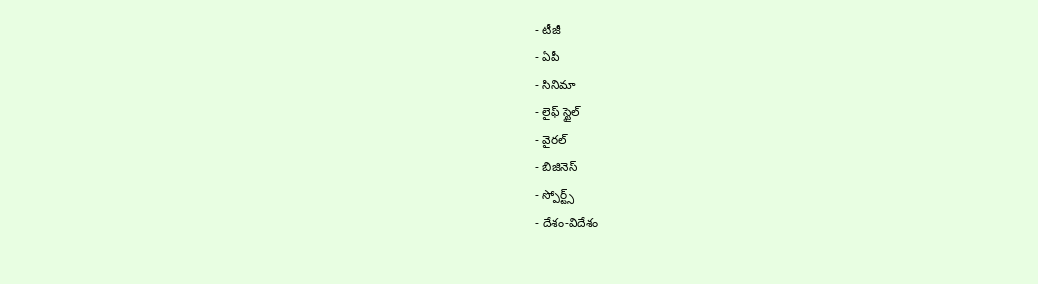- టీజీ
- ఏపీ
- సినిమా
- లైఫ్ స్టైల్
- వైరల్
- బిజినెస్
- స్పోర్ట్స్
- దేశం-విదేశం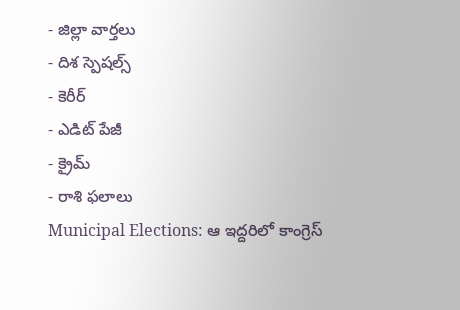- జిల్లా వార్తలు
- దిశ స్పెషల్స్
- కెరీర్
- ఎడిట్ పేజీ
- క్రైమ్
- రాశి ఫలాలు
Municipal Elections: ఆ ఇద్దరిలో కాంగ్రెస్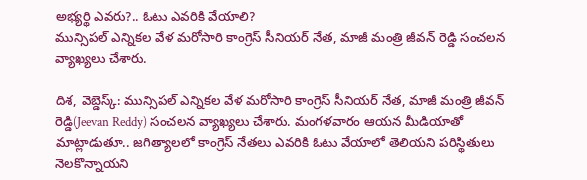అభ్యర్థి ఎవరు?.. ఓటు ఎవరికి వేయాలి?
మున్సిపల్ ఎన్నికల వేళ మరోసారి కాంగ్రెస్ సీనియర్ నేత, మాజీ మంత్రి జీవన్ రెడ్డి సంచలన వ్యాఖ్యలు చేశారు.

దిశ, వెబ్డెస్క్: మున్సిపల్ ఎన్నికల వేళ మరోసారి కాంగ్రెస్ సీనియర్ నేత, మాజీ మంత్రి జీవన్ రెడ్డి(Jeevan Reddy) సంచలన వ్యాఖ్యలు చేశారు. మంగళవారం ఆయన మీడియాతో మాట్లాడుతూ.. జగిత్యాలలో కాంగ్రెస్ నేతలు ఎవరికి ఓటు వేయాలో తెలియని పరిస్థితులు నెలకొన్నాయని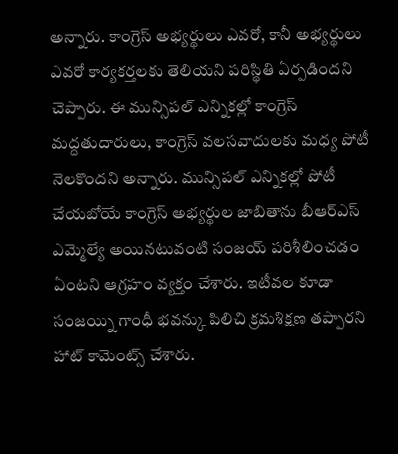అన్నారు. కాంగ్రెస్ అభ్యర్థులు ఎవరో, కానీ అభ్యర్థులు ఎవరో కార్యకర్తలకు తెలియని పరిస్థితి ఏర్పడిందని చెప్పారు. ఈ మున్సిపల్ ఎన్నికల్లో కాంగ్రెస్ మద్దతుదారులు, కాంగ్రెస్ వలసవాదులకు మధ్య పోటీ నెలకొందని అన్నారు. మున్సిపల్ ఎన్నికల్లో పోటీ చేయబోయే కాంగ్రెస్ అభ్యర్థుల జాబితాను బీఆర్ఎస్ ఎమ్మెల్యే అయినటువంటి సంజయ్ పరిశీలించడం ఏంటని ఆగ్రహం వ్యక్తం చేశారు. ఇటీవల కూడా సంజయ్ని గాంధీ భవన్కు పిలిచి క్రమశిక్షణ తప్పారని హాట్ కామెంట్స్ చేశారు.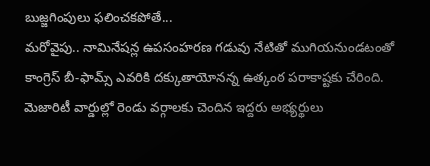బుజ్జగింపులు ఫలించకపోతే...
మరోవైపు.. నామినేషన్ల ఉపసంహరణ గడువు నేటితో ముగియనుండటంతో కాంగ్రెస్ బీ-ఫామ్స్ ఎవరికి దక్కుతాయోనన్న ఉత్కంఠ పరాకాష్టకు చేరింది. మెజారిటీ వార్డుల్లో రెండు వర్గాలకు చెందిన ఇద్దరు అభ్యర్థులు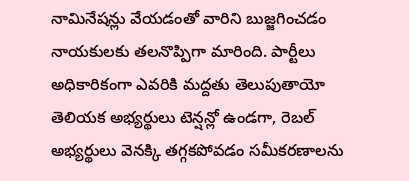నామినేషన్లు వేయడంతో వారిని బుజ్జగించడం నాయకులకు తలనొప్పిగా మారింది. పార్టీలు అధికారికంగా ఎవరికి మద్దతు తెలుపుతాయో తెలియక అభ్యర్థులు టెన్షన్లో ఉండగా, రెబల్ అభ్యర్థులు వెనక్కి తగ్గకపోవడం సమీకరణాలను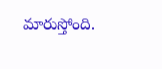మారుస్తోంది.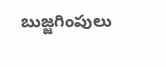బుజ్జగింపులు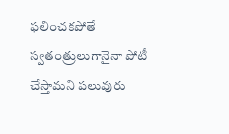ఫలించకపోతే స్వతంత్రులుగానైనా పోటీ చేస్తామని పలువురు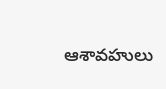ఆశావహులు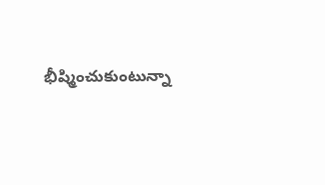భీష్మించుకుంటున్నా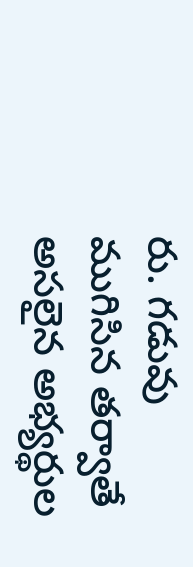రు. గడువు ముగిసిన తర్వాతే అసలైన అభ్యర్థుల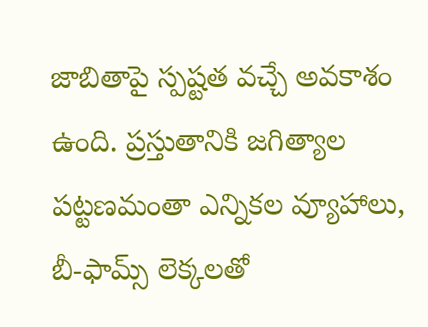జాబితాపై స్పష్టత వచ్చే అవకాశం ఉంది. ప్రస్తుతానికి జగిత్యాల పట్టణమంతా ఎన్నికల వ్యూహాలు, బీ-ఫామ్స్ లెక్కలతో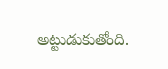అట్టుడుకుతోంది.